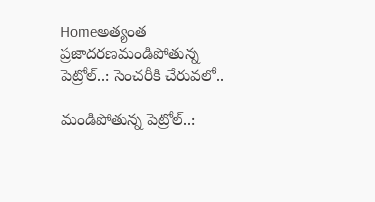Homeఅత్యంత ప్రజాదరణమండిపోతున్న పెట్రోల్‌..: సెంచరీకి చేరువలో..

మండిపోతున్న పెట్రోల్‌..: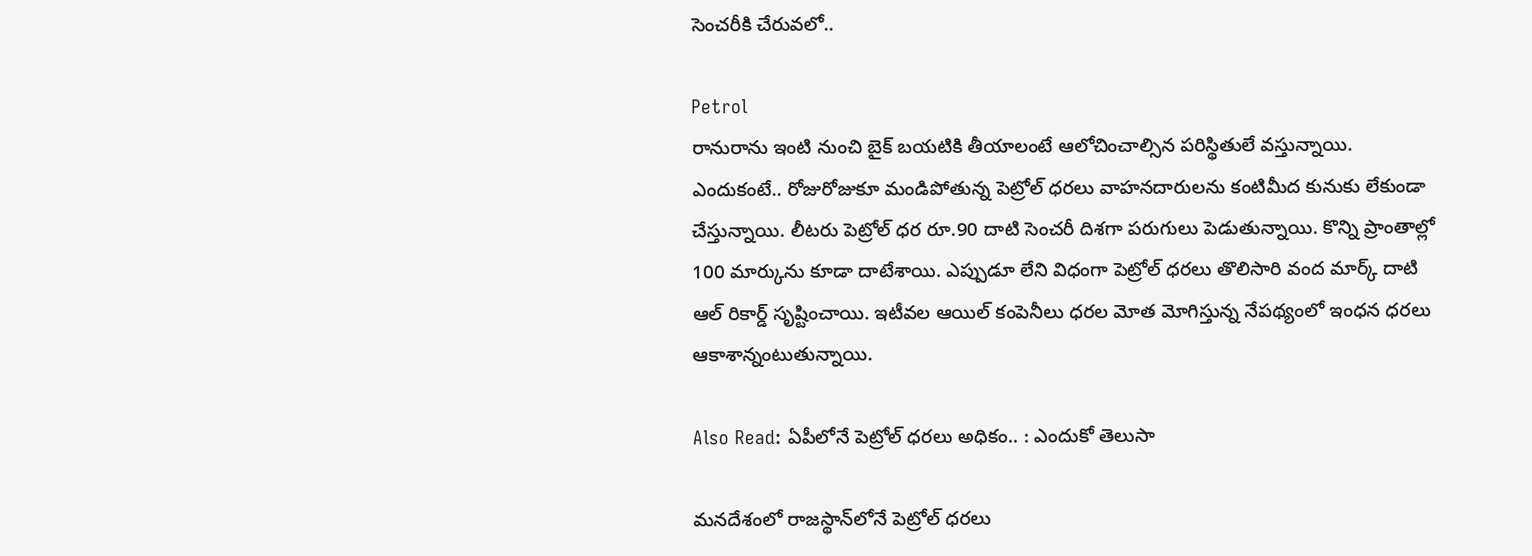సెంచరీకి చేరువలో..

Petrol
రానురాను ఇంటి నుంచి బైక్‌ బయటికి తీయాలంటే ఆలోచించాల్సిన పరిస్థితులే వస్తున్నాయి. ఎందుకంటే.. రోజురోజుకూ మండిపోతున్న పెట్రోల్‌ ధరలు వాహనదారులను కంటిమీద కునుకు లేకుండా చేస్తున్నాయి. లీటరు పెట్రోల్‌ ధర రూ.90 దాటి సెంచరీ దిశగా పరుగులు పెడుతున్నాయి. కొన్ని ప్రాంతాల్లో 100 మార్కును కూడా దాటేశాయి. ఎప్పుడూ లేని విధంగా పెట్రోల్ ధరలు తొలిసారి వంద మార్క్ దాటి ఆల్ రికార్డ్ సృష్టించాయి. ఇటీవల ఆయిల్ కంపెనీలు ధరల మోత మోగిస్తున్న నేపథ్యంలో ఇంధన ధరలు ఆకాశాన్నంటుతున్నాయి.

Also Read: ఏపీలోనే పెట్రోల్‌ ధరలు అధికం.. : ఎందుకో తెలుసా

మనదేశంలో రాజస్థాన్‌లోనే పెట్రోల్ ధరలు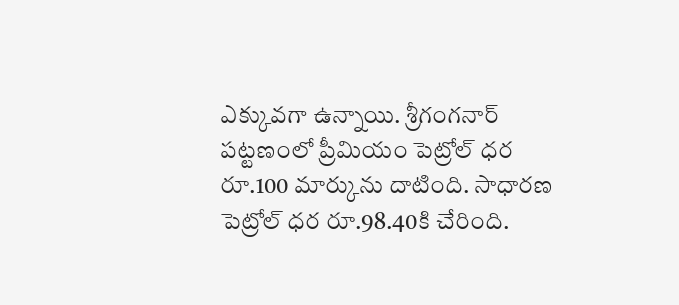ఎక్కువగా ఉన్నాయి. శ్రీగంగనార్ పట్టణంలో ప్రీమియం పెట్రోల్ ధర రూ.100 మార్కును దాటింది. సాధారణ పెట్రోల్ ధర రూ.98.40కి చేరింది.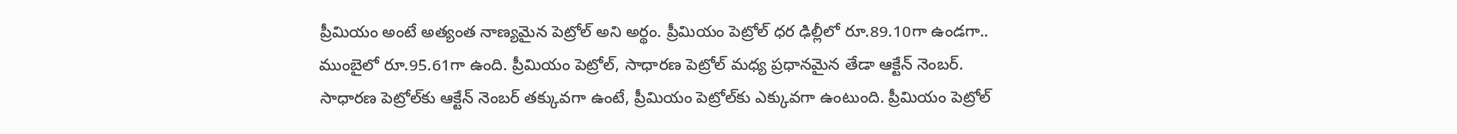ప్రీమియం అంటే అత్యంత నాణ్యమైన పెట్రోల్ అని అర్థం. ప్రీమియం పెట్రోల్ ధర ఢిల్లీలో రూ.89.10గా ఉండగా.. ముంబైలో రూ.95.61గా ఉంది. ప్రీమియం పెట్రోల్, సాధారణ పెట్రోల్ మధ్య ప్రధానమైన తేడా ఆక్టేన్ నెంబర్. సాధారణ పెట్రోల్‌కు ఆక్టేన్ నెంబర్ తక్కువగా ఉంటే, ప్రీమియం పెట్రోల్‌కు ఎక్కువగా ఉంటుంది. ప్రీమియం పెట్రోల్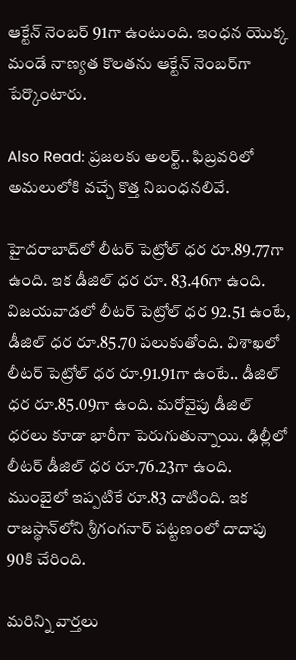ఆక్టేన్ నెంబర్ 91గా ఉంటుంది. ఇంధన యొక్క మండే నాణ్యత కొలతను ఆక్టేన్ నెంబర్‌గా పేర్కొంటారు.

Also Read: ప్రజలకు అలర్ట్.. ఫిబ్రవరిలో అమలులోకి వచ్చే కొత్త నిబంధనలివే.

హైదరాబాద్‌లో లీటర్ పెట్రోల్ ధర రూ.89.77గా ఉంది. ఇక డీజిల్ ధర రూ. 83.46గా ఉంది. విజయవాడలో లీటర్ పెట్రోల్ ధర 92.51 ఉంటే, డీజిల్ ధర రూ.85.70 పలుకుతోంది. విశాఖలో లీటర్ పెట్రోల్ ధర రూ.91.91గా ఉంటే.. డీజిల్ ధర రూ.85.09గా ఉంది. మరోవైపు డీజిల్ ధరలు కూడా భారీగా పెరుగుతున్నాయి. ఢిల్లీలో లీటర్ డీజిల్ ధర రూ.76.23గా ఉంది. ముంబైలో ఇప్పటికే రూ.83 దాటింది. ఇక రాజస్థాన్‌లోని శ్రీగంగనార్ పట్టణంలో దాదాపు 90కి చేరింది.

మరిన్ని వార్తలు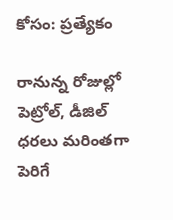కోసం: ప్రత్యేకం

రానున్న రోజుల్లో పెట్రోల్, డీజిల్ ధరలు మరింతగా పెరిగే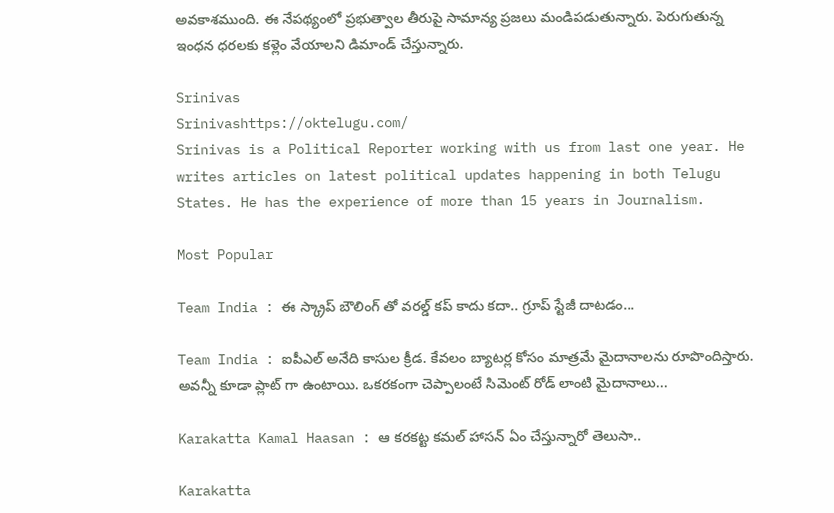అవకాశముంది. ఈ నేపథ్యంలో ప్రభుత్వాల తీరుపై సామాన్య ప్రజలు మండిపడుతున్నారు. పెరుగుతున్న ఇంధన ధరలకు కళ్లెం వేయాలని డిమాండ్ చేస్తున్నారు.

Srinivas
Srinivashttps://oktelugu.com/
Srinivas is a Political Reporter working with us from last one year. He writes articles on latest political updates happening in both Telugu States. He has the experience of more than 15 years in Journalism.

Most Popular

Team India : ఈ స్క్రాప్ బౌలింగ్ తో వరల్డ్ కప్ కాదు కదా.. గ్రూప్ స్టేజీ దాటడం...

Team India : ఐపీఎల్ అనేది కాసుల క్రీడ. కేవలం బ్యాటర్ల కోసం మాత్రమే మైదానాలను రూపొందిస్తారు. అవన్నీ కూడా ప్లాట్ గా ఉంటాయి. ఒకరకంగా చెప్పాలంటే సిమెంట్ రోడ్ లాంటి మైదానాలు...

Karakatta Kamal Haasan : ఆ కరకట్ట కమల్ హాసన్ ఏం చేస్తున్నారో తెలుసా..

Karakatta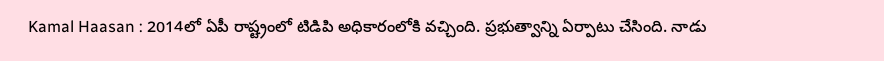Kamal Haasan : 2014లో ఏపీ రాష్ట్రంలో టిడిపి అధికారంలోకి వచ్చింది. ప్రభుత్వాన్ని ఏర్పాటు చేసింది. నాడు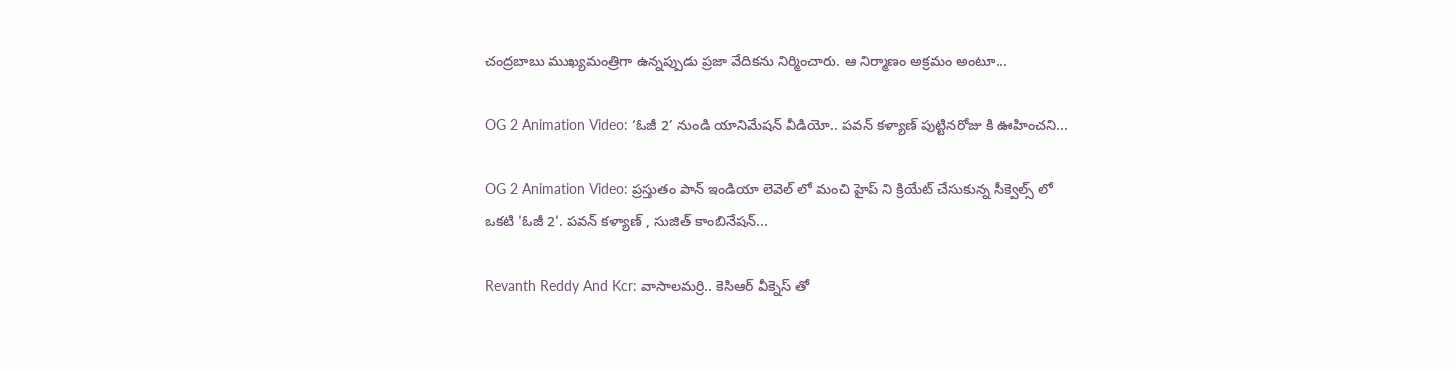చంద్రబాబు ముఖ్యమంత్రిగా ఉన్నప్పుడు ప్రజా వేదికను నిర్మించారు. ఆ నిర్మాణం అక్రమం అంటూ...

OG 2 Animation Video: ‘ఓజీ 2’ నుండి యానిమేషన్ వీడియో.. పవన్ కళ్యాణ్ పుట్టినరోజు కి ఊహించని...

OG 2 Animation Video: ప్రస్తుతం పాన్ ఇండియా లెవెల్ లో మంచి హైప్ ని క్రియేట్ చేసుకున్న సీక్వెల్స్ లో ఒకటి 'ఓజీ 2'. పవన్ కళ్యాణ్ , సుజిత్ కాంబినేషన్...

Revanth Reddy And Kcr: వాసాలమర్రి.. కెసిఆర్ వీక్నెస్ తో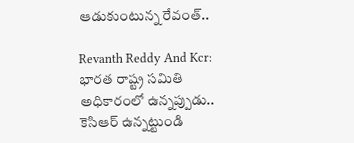ఆడుకుంటున్న రేవంత్..

Revanth Reddy And Kcr: భారత రాష్ట్ర సమితి అధికారంలో ఉన్నప్పుడు.. కెసిఆర్ ఉన్నట్టుండి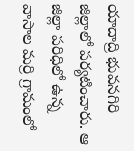యాదాద్రి భువనగిరి జిల్లాలో పర్యటించారు. ఆ జిల్లా పరిధిలో ఉన్న వాసాల మర్రి గ్రామంలో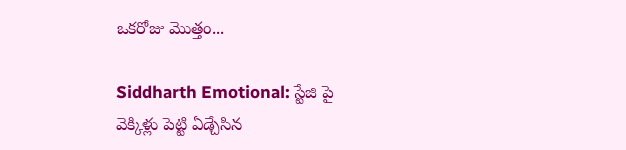ఒకరోజు మొత్తం...

Siddharth Emotional: స్టేజి పై వెక్కిళ్లు పెట్టి ఏడ్చేసిన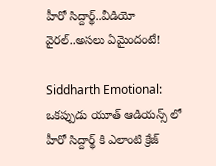హీరో సిద్దార్థ్..వీడియో వైరల్..అసలు ఏమైందంటే!

Siddharth Emotional: ఒకప్పుడు యూత్ ఆడియన్స్ లో హీరో సిద్దార్థ్ కి ఎలాంటి క్రేజ్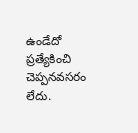ఉండేదో ప్రత్యేకించి చెప్పనవసరం లేదు.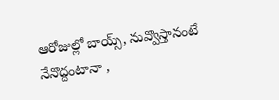ఆరోజుల్లో బాయ్స్, నువ్వొస్తానంటే నేనొద్దంటానా ,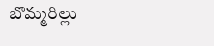బొమ్మరిల్లు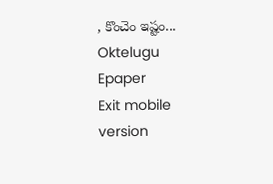, కొంచెం ఇష్టం...
Oktelugu Epaper
Exit mobile version